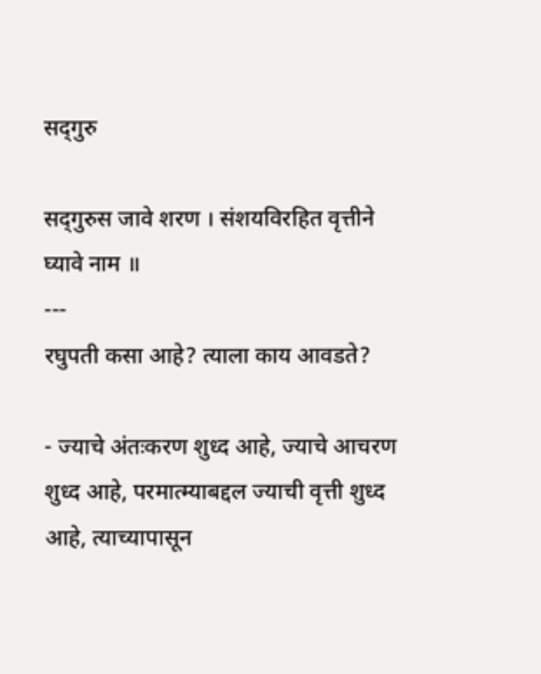सद्‌गुरु

सद्‌गुरुस जावे शरण । संशयविरहित वृत्तीने घ्यावे नाम ॥
---
रघुपती कसा आहे? त्याला काय आवडते?

- ज्याचे अंतःकरण शुध्द आहे, ज्याचे आचरण शुध्द आहे, परमात्म्याबद्दल ज्याची वृत्ती शुध्द आहे, त्याच्यापासून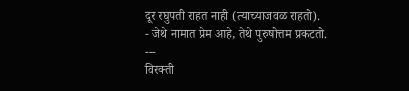दूर रघुपती राहत नाही (त्याच्याजवळ राहतो).
- जेथे नामात प्रेम आहे, तेथे पुरुषोत्तम प्रकटतो.
---
विरक्ती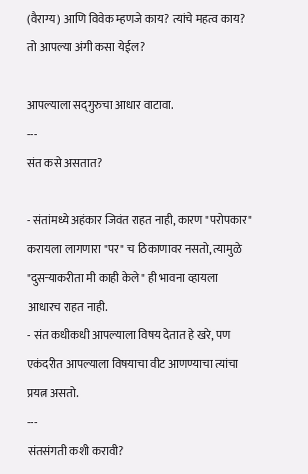(वैराग्य) आणि विवेक म्हणजे काय? त्यांचे महत्व काय? तो आपल्या अंगी कसा येईल?

आपल्याला सद्‌गुरुचा आधार वाटावा.
---
संत कसे असतात?

- संतांमध्ये अहंकार जिवंत राहत नाही, कारण "परोपकार" करायला लागणारा "पर" च ठिकाणावर नसतो, त्यामुळे "दुसर्‍याकरीता मी काही केले" ही भावना व्हायला आधारच राहत नाही.
- संत कधीकधी आपल्याला विषय देतात हे खरे, पण एकंदरीत आपल्याला विषयाचा वीट आणण्याचा त्यांचा प्रयत्न असतो.
---
संतसंगती कशी करावी?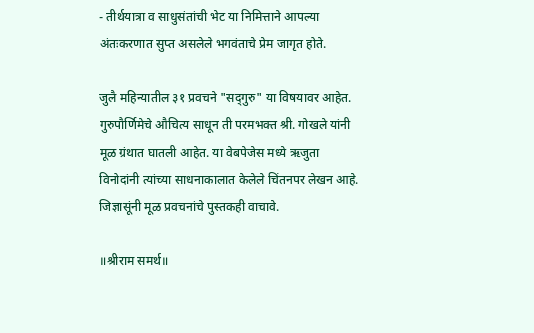- तीर्थयात्रा व साधुसंतांची भेट या निमित्ताने आपल्या अंतःकरणात सुप्त असलेले भगवंताचे प्रेम जागृत होते.

जुलै महिन्यातील ३१ प्रवचने "सद्‌गुरु" या विषयावर आहेत. गुरुपौर्णिमेचे औचित्य साधून ती परमभक्त श्री. गोखले यांनी मूळ ग्रंथात घातली आहेत. या वेबपेजेस मध्ये ऋजुता विनोदांनी त्यांच्या साधनाकालात केलेले चिंतनपर लेखन आहे. जिज्ञासूंनी मूळ प्रवचनांचे पुस्तकही वाचावे.

॥श्रीराम समर्थ॥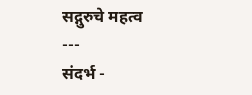सद्गुरुचे महत्व
---
संदर्भ -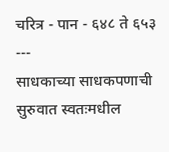चरित्र - पान - ६४८ ते ६५३
---
साधकाच्या साधकपणाची सुरुवात स्वतःमधील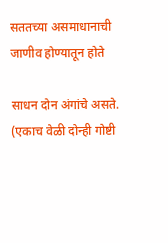सततच्या असमाधानाची जाणीव होण्यातून होते

साधन दोन अंगांचे असते. (एकाच वेळी दोन्ही गोष्टी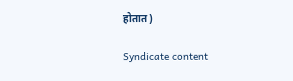होतात)

Syndicate content